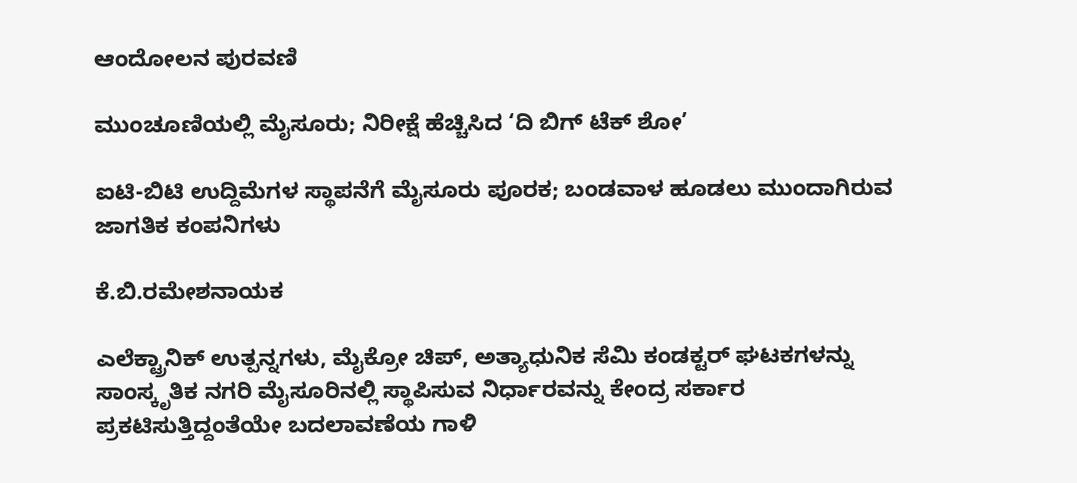ಆಂದೋಲನ ಪುರವಣಿ

ಮುಂಚೂಣಿಯಲ್ಲಿ ಮೈಸೂರು; ನಿರೀಕ್ಷೆ ಹೆಚ್ಚಿಸಿದ ‘ದಿ ಬಿಗ್ ಟೆಕ್ ಶೋ’

ಐಟಿ-ಬಿಟಿ ಉದ್ದಿಮೆಗಳ ಸ್ಥಾಪನೆಗೆ ಮೈಸೂರು ಪೂರಕ; ಬಂಡವಾಳ ಹೂಡಲು ಮುಂದಾಗಿರುವ ಜಾಗತಿಕ ಕಂಪನಿಗಳು

ಕೆ.ಬಿ.ರಮೇಶನಾಯಕ

ಎಲೆಕ್ಟ್ರಾನಿಕ್ ಉತ್ಪನ್ನಗಳು, ಮೈಕ್ರೋ ಚಿಪ್, ಅತ್ಯಾಧುನಿಕ ಸೆಮಿ ಕಂಡಕ್ಟರ್ ಘಟಕಗಳನ್ನು ಸಾಂಸ್ಕೃತಿಕ ನಗರಿ ಮೈಸೂರಿನಲ್ಲಿ ಸ್ಥಾಪಿಸುವ ನಿರ್ಧಾರವನ್ನು ಕೇಂದ್ರ ಸರ್ಕಾರ ಪ್ರಕಟಿಸುತ್ತಿದ್ದಂತೆಯೇ ಬದಲಾವಣೆಯ ಗಾಳಿ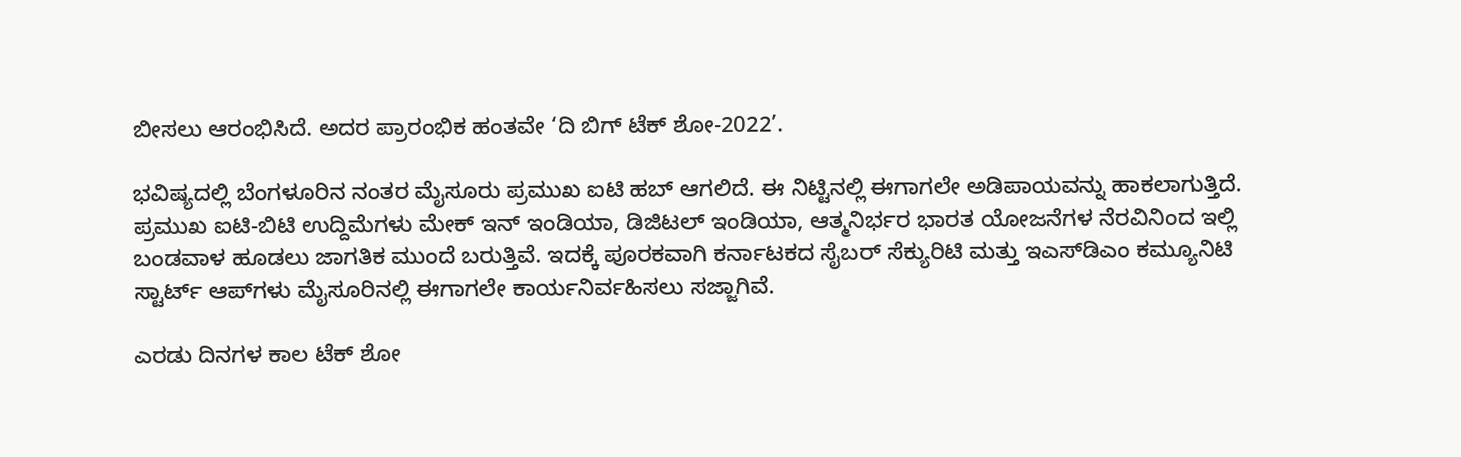ಬೀಸಲು ಆರಂಭಿಸಿದೆ. ಅದರ ಪ್ರಾರಂಭಿಕ ಹಂತವೇ ‘ದಿ ಬಿಗ್ ಟೆಕ್ ಶೋ-2022’.

ಭವಿಷ್ಯದಲ್ಲಿ ಬೆಂಗಳೂರಿನ ನಂತರ ಮೈಸೂರು ಪ್ರಮುಖ ಐಟಿ ಹಬ್ ಆಗಲಿದೆ. ಈ ನಿಟ್ಟಿನಲ್ಲಿ ಈಗಾಗಲೇ ಅಡಿಪಾಯವನ್ನು ಹಾಕಲಾಗುತ್ತಿದೆ. ಪ್ರಮುಖ ಐಟಿ-ಬಿಟಿ ಉದ್ದಿಮೆಗಳು ಮೇಕ್ ಇನ್ ಇಂಡಿಯಾ, ಡಿಜಿಟಲ್ ಇಂಡಿಯಾ, ಆತ್ಮನಿರ್ಭರ ಭಾರತ ಯೋಜನೆಗಳ ನೆರವಿನಿಂದ ಇಲ್ಲಿ ಬಂಡವಾಳ ಹೂಡಲು ಜಾಗತಿಕ ಮುಂದೆ ಬರುತ್ತಿವೆ. ಇದಕ್ಕೆ ಪೂರಕವಾಗಿ ಕರ್ನಾಟಕದ ಸೈಬರ್ ಸೆಕ್ಯುರಿಟಿ ಮತ್ತು ಇಎಸ್‌ಡಿಎಂ ಕಮ್ಯೂನಿಟಿ ಸ್ಟಾರ್ಟ್ ಆಪ್‌ಗಳು ಮೈಸೂರಿನಲ್ಲಿ ಈಗಾಗಲೇ ಕಾರ್ಯನಿರ್ವಹಿಸಲು ಸಜ್ಜಾಗಿವೆ.

ಎರಡು ದಿನಗಳ ಕಾಲ ಟೆಕ್ ಶೋ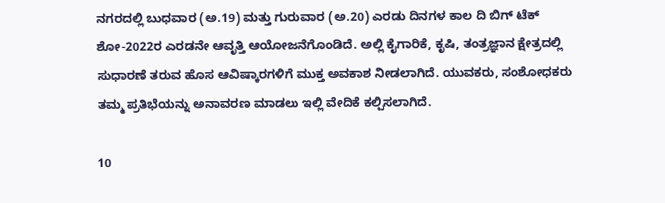ನಗರದಲ್ಲಿ ಬುಧವಾರ (ಅ.19) ಮತ್ತು ಗುರುವಾರ (ಅ.20) ಎರಡು ದಿನಗಳ ಕಾಲ ದಿ ಬಿಗ್ ಟೆಕ್ ಶೋ-2022ರ ಎರಡನೇ ಆವೃತ್ತಿ ಆಯೋಜನೆಗೊಂಡಿದೆ. ಅಲ್ಲಿ ಕೈಗಾರಿಕೆ, ಕೃಷಿ, ತಂತ್ರಜ್ಞಾನ ಕ್ಷೇತ್ರದಲ್ಲಿ ಸುಧಾರಣೆ ತರುವ ಹೊಸ ಆವಿಷ್ಕಾರಗಳಿಗೆ ಮುಕ್ತ ಅವಕಾಶ ನೀಡಲಾಗಿದೆ. ಯುವಕರು, ಸಂಶೋಧಕರು ತಮ್ಮ ಪ್ರತಿಭೆಯನ್ನು ಅನಾವರಣ ಮಾಡಲು ಇಲ್ಲಿ ವೇದಿಕೆ ಕಲ್ಪಿಸಲಾಗಿದೆ.

10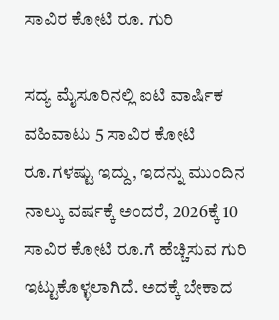ಸಾವಿರ ಕೋಟಿ ರೂ. ಗುರಿ

ಸದ್ಯ ಮೈಸೂರಿನಲ್ಲಿ ಐಟಿ ವಾರ್ಷಿಕ ವಹಿವಾಟು 5 ಸಾವಿರ ಕೋಟಿ ರೂ.ಗಳಷ್ಟು ಇದ್ದು, ಇದನ್ನು ಮುಂದಿನ ನಾಲ್ಕು ವರ್ಷಕ್ಕೆ ಅಂದರೆ, 2026ಕ್ಕೆ 10 ಸಾವಿರ ಕೋಟಿ ರೂ.ಗೆ ಹೆಚ್ಚಿಸುವ ಗುರಿ ಇಟ್ಟುಕೊಳ್ಳಲಾಗಿದೆ. ಅದಕ್ಕೆ ಬೇಕಾದ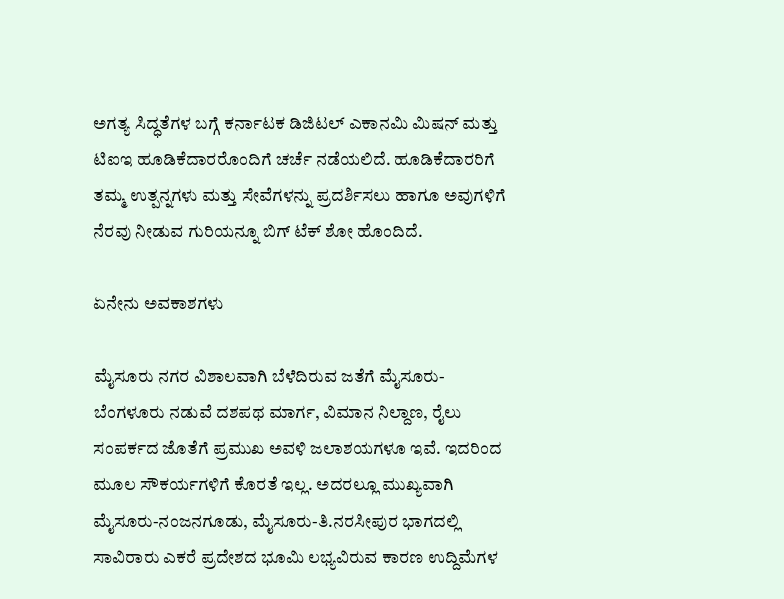ಅಗತ್ಯ ಸಿದ್ಧತೆಗಳ ಬಗ್ಗೆ ಕರ್ನಾಟಕ ಡಿಜಿಟಲ್ ಎಕಾನಮಿ ಮಿಷನ್ ಮತ್ತು ಟಿಐಇ ಹೂಡಿಕೆದಾರರೊಂದಿಗೆ ಚರ್ಚೆ ನಡೆಯಲಿದೆ. ಹೂಡಿಕೆದಾರರಿಗೆ ತಮ್ಮ ಉತ್ಪನ್ನಗಳು ಮತ್ತು ಸೇವೆಗಳನ್ನು ಪ್ರದರ್ಶಿಸಲು ಹಾಗೂ ಅವುಗಳಿಗೆ ನೆರವು ನೀಡುವ ಗುರಿಯನ್ನೂ ಬಿಗ್ ಟೆಕ್ ಶೋ ಹೊಂದಿದೆ.

ಏನೇನು ಅವಕಾಶಗಳು

ಮೈಸೂರು ನಗರ ವಿಶಾಲವಾಗಿ ಬೆಳೆದಿರುವ ಜತೆಗೆ ಮೈಸೂರು-ಬೆಂಗಳೂರು ನಡುವೆ ದಶಪಥ ಮಾರ್ಗ, ವಿಮಾನ ನಿಲ್ದಾಣ, ರೈಲು ಸಂಪರ್ಕದ ಜೊತೆಗೆ ಪ್ರಮುಖ ಅವಳಿ ಜಲಾಶಯಗಳೂ ಇವೆ. ಇದರಿಂದ ಮೂಲ ಸೌಕರ್ಯಗಳಿಗೆ ಕೊರತೆ ಇಲ್ಲ. ಅದರಲ್ಲೂ ಮುಖ್ಯವಾಗಿ ಮೈಸೂರು-ನಂಜನಗೂಡು, ಮೈಸೂರು-ತಿ.ನರಸೀಪುರ ಭಾಗದಲ್ಲಿ ಸಾವಿರಾರು ಎಕರೆ ಪ್ರದೇಶದ ಭೂಮಿ ಲಭ್ಯವಿರುವ ಕಾರಣ ಉದ್ದಿಮೆಗಳ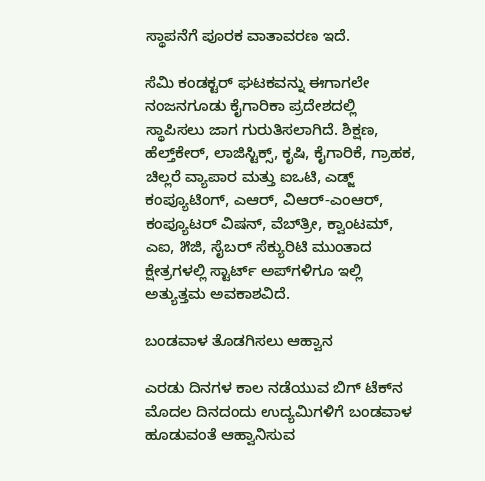ಸ್ಥಾಪನೆಗೆ ಪೂರಕ ವಾತಾವರಣ ಇದೆ.

ಸೆಮಿ ಕಂಡಕ್ಟರ್ ಘಟಕವನ್ನು ಈಗಾಗಲೇ ನಂಜನಗೂಡು ಕೈಗಾರಿಕಾ ಪ್ರದೇಶದಲ್ಲಿ ಸ್ಥಾಪಿಸಲು ಜಾಗ ಗುರುತಿಸಲಾಗಿದೆ. ಶಿಕ್ಷಣ, ಹೆಲ್ತ್‌ಕೇರ್, ಲಾಜಿಸ್ಟಿಕ್ಸ್, ಕೃಷಿ, ಕೈಗಾರಿಕೆ, ಗ್ರಾಹಕ, ಚಿಲ್ಲರೆ ವ್ಯಾಪಾರ ಮತ್ತು ಐಒಟಿ, ಎಡ್ಜ್ ಕಂಪ್ಯೂಟಿಂಗ್, ಎಆರ್, ವಿಆರ್-ಎಂಆರ್, ಕಂಪ್ಯೂಟರ್ ವಿಷನ್, ವೆಬ್‌ತ್ರೀ, ಕ್ವಾಂಟಮ್, ಎಐ, ೫ಜಿ, ಸೈಬರ್ ಸೆಕ್ಯುರಿಟಿ ಮುಂತಾದ ಕ್ಷೇತ್ರಗಳಲ್ಲಿ ಸ್ಟಾರ್ಟ್ ಅಪ್‌ಗಳಿಗೂ ಇಲ್ಲಿ ಅತ್ಯುತ್ತಮ ಅವಕಾಶವಿದೆ.

ಬಂಡವಾಳ ತೊಡಗಿಸಲು ಆಹ್ವಾನ

ಎರಡು ದಿನಗಳ ಕಾಲ ನಡೆಯುವ ಬಿಗ್ ಟೆಕ್‌ನ ಮೊದಲ ದಿನದಂದು ಉದ್ಯಮಿಗಳಿಗೆ ಬಂಡವಾಳ ಹೂಡುವಂತೆ ಆಹ್ವಾನಿಸುವ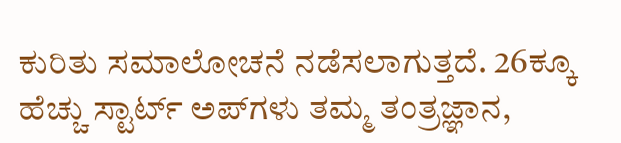ಕುರಿತು ಸಮಾಲೋಚನೆ ನಡೆಸಲಾಗುತ್ತದೆ. 26ಕ್ಕೂ ಹೆಚ್ಚು ಸ್ಟಾರ್ಟ್ ಅಪ್‌ಗಳು ತಮ್ಮ ತಂತ್ರಜ್ಞಾನ,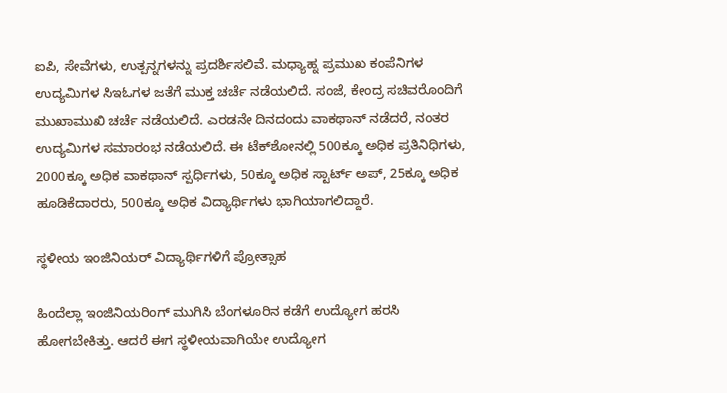ಐಪಿ, ಸೇವೆಗಳು, ಉತ್ಪನ್ನಗಳನ್ನು ಪ್ರದರ್ಶಿಸಲಿವೆ. ಮಧ್ಯಾಹ್ನ ಪ್ರಮುಖ ಕಂಪೆನಿಗಳ ಉದ್ಯಮಿಗಳ ಸಿಇಓಗಳ ಜತೆಗೆ ಮುಕ್ತ ಚರ್ಚೆ ನಡೆಯಲಿದೆ. ಸಂಜೆ, ಕೇಂದ್ರ ಸಚಿವರೊಂದಿಗೆ ಮುಖಾಮುಖಿ ಚರ್ಚೆ ನಡೆಯಲಿದೆ. ಎರಡನೇ ದಿನದಂದು ವಾಕಥಾನ್ ನಡೆದರೆ, ನಂತರ ಉದ್ಯಮಿಗಳ ಸಮಾರಂಭ ನಡೆಯಲಿದೆ. ಈ ಟೆಕ್‌ಶೋನಲ್ಲಿ 500ಕ್ಕೂ ಅಧಿಕ ಪ್ರತಿನಿಧಿಗಳು, 2000ಕ್ಕೂ ಅಧಿಕ ವಾಕಥಾನ್ ಸ್ಪರ್ಧಿಗಳು, 50ಕ್ಕೂ ಅಧಿಕ ಸ್ಟಾರ್ಟ್ ಅಪ್, 25ಕ್ಕೂ ಅಧಿಕ ಹೂಡಿಕೆದಾರರು, 500ಕ್ಕೂ ಅಧಿಕ ವಿದ್ಯಾರ್ಥಿಗಳು ಭಾಗಿಯಾಗಲಿದ್ದಾರೆ.

ಸ್ಥಳೀಯ ಇಂಜಿನಿಯರ್ ವಿದ್ಯಾರ್ಥಿಗಳಿಗೆ ಪ್ರೋತ್ಸಾಹ

ಹಿಂದೆಲ್ಲಾ ಇಂಜಿನಿಯರಿಂಗ್ ಮುಗಿಸಿ ಬೆಂಗಳೂರಿನ ಕಡೆಗೆ ಉದ್ಯೋಗ ಹರಸಿ ಹೋಗಬೇಕಿತ್ತು. ಆದರೆ ಈಗ ಸ್ಥಳೀಯವಾಗಿಯೇ ಉದ್ಯೋಗ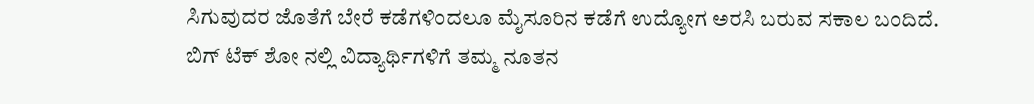ಸಿಗುವುದರ ಜೊತೆಗೆ ಬೇರೆ ಕಡೆಗಳಿಂದಲೂ ಮೈಸೂರಿನ ಕಡೆಗೆ ಉದ್ಯೋಗ ಅರಸಿ ಬರುವ ಸಕಾಲ ಬಂದಿದೆ. ಬಿಗ್ ಟೆಕ್ ಶೋ ನಲ್ಲಿ ವಿದ್ಯಾರ್ಥಿಗಳಿಗೆ ತಮ್ಮ ನೂತನ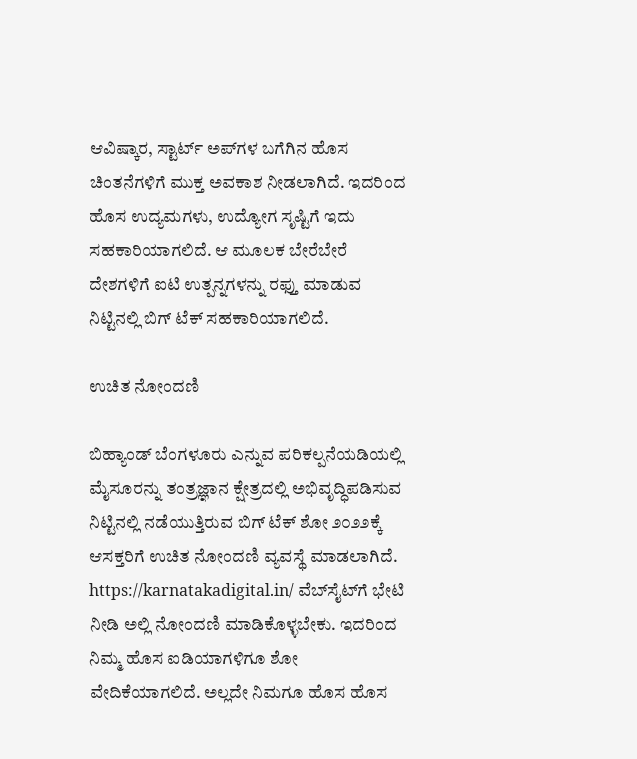ಆವಿಷ್ಕಾರ, ಸ್ಟಾರ್ಟ್ ಅಪ್‌ಗಳ ಬಗೆಗಿನ ಹೊಸ ಚಿಂತನೆಗಳಿಗೆ ಮುಕ್ತ ಅವಕಾಶ ನೀಡಲಾಗಿದೆ. ಇದರಿಂದ ಹೊಸ ಉದ್ಯಮಗಳು, ಉದ್ಯೋಗ ಸೃಷ್ಟಿಗೆ ಇದು ಸಹಕಾರಿಯಾಗಲಿದೆ. ಆ ಮೂಲಕ ಬೇರೆಬೇರೆ ದೇಶಗಳಿಗೆ ಐಟಿ ಉತ್ಪನ್ನಗಳನ್ನು ರಫ್ತು ಮಾಡುವ ನಿಟ್ಟಿನಲ್ಲಿ ಬಿಗ್ ಟೆಕ್ ಸಹಕಾರಿಯಾಗಲಿದೆ.

ಉಚಿತ ನೋಂದಣಿ

ಬಿಹ್ಯಾಂಡ್ ಬೆಂಗಳೂರು ಎನ್ನುವ ಪರಿಕಲ್ಪನೆಯಡಿಯಲ್ಲಿ ಮೈಸೂರನ್ನು ತಂತ್ರಜ್ಞಾನ ಕ್ಷೇತ್ರದಲ್ಲಿ ಅಭಿವೃದ್ಧಿಪಡಿಸುವ ನಿಟ್ಟಿನಲ್ಲಿ ನಡೆಯುತ್ತಿರುವ ಬಿಗ್ ಟೆಕ್ ಶೋ ೨೦೨೨ಕ್ಕೆ ಆಸಕ್ತರಿಗೆ ಉಚಿತ ನೋಂದಣಿ ವ್ಯವಸ್ಥೆ ಮಾಡಲಾಗಿದೆ. https://karnatakadigital.in/ ವೆಬ್‌ಸೈಟ್‌ಗೆ ಭೇಟಿ ನೀಡಿ ಅಲ್ಲಿ ನೋಂದಣಿ ಮಾಡಿಕೊಳ್ಳಬೇಕು. ಇದರಿಂದ ನಿಮ್ಮ ಹೊಸ ಐಡಿಯಾಗಳಿಗೂ ಶೋ ವೇದಿಕೆಯಾಗಲಿದೆ. ಅಲ್ಲದೇ ನಿಮಗೂ ಹೊಸ ಹೊಸ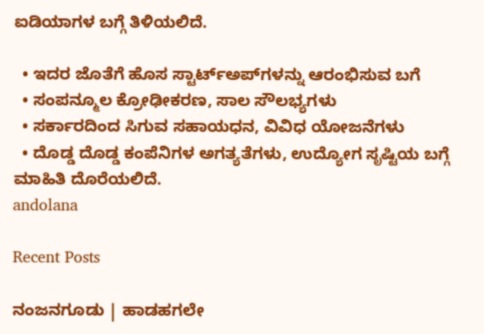ಐಡಿಯಾಗಳ ಬಗ್ಗೆ ತಿಳಿಯಲಿದೆ.

  • ಇದರ ಜೊತೆಗೆ ಹೊಸ ಸ್ಟಾರ್ಟ್‌ಅಪ್‌ಗಳನ್ನು ಆರಂಭಿಸುವ ಬಗೆ
  • ಸಂಪನ್ಮೂಲ ಕ್ರೋಢೀಕರಣ, ಸಾಲ ಸೌಲಭ್ಯಗಳು
  • ಸರ್ಕಾರದಿಂದ ಸಿಗುವ ಸಹಾಯಧನ, ವಿವಿಧ ಯೋಜನೆಗಳು
  • ದೊಡ್ಡ ದೊಡ್ಡ ಕಂಪೆನಿಗಳ ಅಗತ್ಯತೆಗಳು, ಉದ್ಯೋಗ ಸೃಷ್ಟಿಯ ಬಗ್ಗೆ ಮಾಹಿತಿ ದೊರೆಯಲಿದೆ.
andolana

Recent Posts

ನಂಜನಗೂಡು | ಹಾಡಹಗಲೇ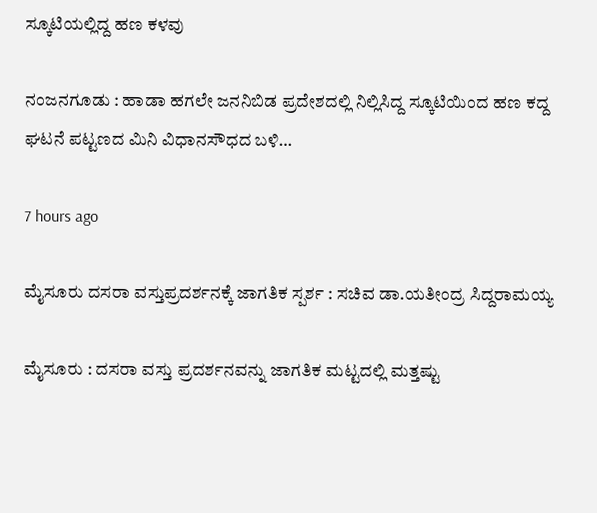ಸ್ಕೂಟಿಯಲ್ಲಿದ್ದ ಹಣ ಕಳವು

ನಂಜನಗೂಡು : ಹಾಡಾ ಹಗಲೇ ಜನನಿಬಿಡ ಪ್ರದೇಶದಲ್ಲಿ ನಿಲ್ಲಿಸಿದ್ದ ಸ್ಕೂಟಿಯಿಂದ ಹಣ ಕದ್ದ ಘಟನೆ ಪಟ್ಟಣದ ಮಿನಿ ವಿಧಾನಸೌಧದ ಬಳಿ…

7 hours ago

ಮೈಸೂರು ದಸರಾ ವಸ್ತುಪ್ರದರ್ಶನಕ್ಕೆ ಜಾಗತಿಕ ಸ್ಪರ್ಶ : ಸಚಿವ ಡಾ.ಯತೀಂದ್ರ ಸಿದ್ದರಾಮಯ್ಯ

ಮೈಸೂರು : ದಸರಾ ವಸ್ತು ಪ್ರದರ್ಶನವನ್ನು ಜಾಗತಿಕ ಮಟ್ಟದಲ್ಲಿ ಮತ್ತಷ್ಟು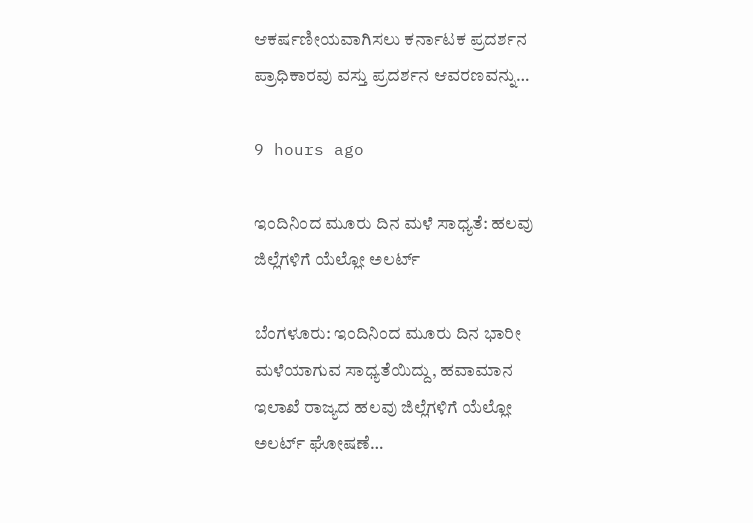ಆಕರ್ಷಣೀಯವಾಗಿಸಲು ಕರ್ನಾಟಕ ಪ್ರದರ್ಶನ ಪ್ರಾಧಿಕಾರವು ವಸ್ತು ಪ್ರದರ್ಶನ ಆವರಣವನ್ನು…

9 hours ago

ಇಂದಿನಿಂದ ಮೂರು ದಿನ ಮಳೆ ಸಾಧ್ಯತೆ: ಹಲವು ಜಿಲ್ಲೆಗಳಿಗೆ ಯೆಲ್ಲೋ ಅಲರ್ಟ್‌

ಬೆಂಗಳೂರು: ಇಂದಿನಿಂದ ಮೂರು ದಿನ ಭಾರೀ ಮಳೆಯಾಗುವ ಸಾಧ್ಯತೆಯಿದ್ದು, ಹವಾಮಾನ ಇಲಾಖೆ ರಾಜ್ಯದ ಹಲವು ಜಿಲ್ಲೆಗಳಿಗೆ ಯೆಲ್ಲೋ ಅಲರ್ಟ್‌ ಘೋಷಣೆ…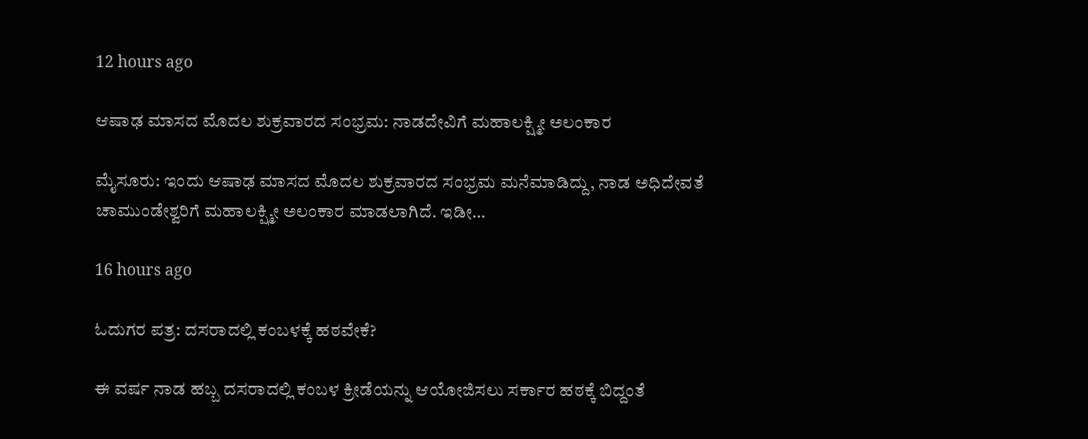12 hours ago

ಆಷಾಢ ಮಾಸದ ಮೊದಲ ಶುಕ್ರವಾರದ ಸಂಭ್ರಮ: ನಾಡದೇವಿಗೆ ಮಹಾಲಕ್ಷ್ಮೀ ಅಲಂಕಾರ

ಮೈಸೂರು: ಇಂದು ಆಷಾಢ ಮಾಸದ ಮೊದಲ ಶುಕ್ರವಾರದ ಸಂಭ್ರಮ ಮನೆಮಾಡಿದ್ದು, ನಾಡ ಅಧಿದೇವತೆ ಚಾಮುಂಡೇಶ್ವರಿಗೆ ಮಹಾಲಕ್ಷ್ಮೀ ಅಲಂಕಾರ ಮಾಡಲಾಗಿದೆ. ಇಡೀ…

16 hours ago

ಓದುಗರ ಪತ್ರ: ದಸರಾದಲ್ಲಿ ಕಂಬಳಕ್ಕೆ ಹಠವೇಕೆ?

ಈ ವರ್ಷ ನಾಡ ಹಬ್ಬ ದಸರಾದಲ್ಲಿ ಕಂಬಳ ಕ್ರೀಡೆಯನ್ನು ಆಯೋಜಿಸಲು ಸರ್ಕಾರ ಹಠಕ್ಕೆ ಬಿದ್ದಂತೆ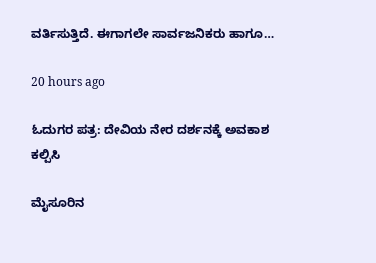ವರ್ತಿಸುತ್ತಿದೆ. ಈಗಾಗಲೇ ಸಾರ್ವಜನಿಕರು ಹಾಗೂ…

20 hours ago

ಓದುಗರ ಪತ್ರ: ದೇವಿಯ ನೇರ ದರ್ಶನಕ್ಕೆ ಅವಕಾಶ ಕಲ್ಪಿಸಿ

ಮೈಸೂರಿನ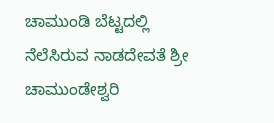ಚಾಮುಂಡಿ ಬೆಟ್ಟದಲ್ಲಿ ನೆಲೆಸಿರುವ ನಾಡದೇವತೆ ಶ್ರೀ ಚಾಮುಂಡೇಶ್ವರಿ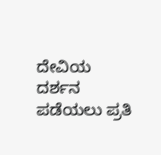ದೇವಿಯ ದರ್ಶನ ಪಡೆಯಲು ಪ್ರತಿ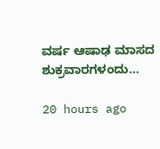ವರ್ಷ ಆಷಾಢ ಮಾಸದ ಶುಕ್ರವಾರಗಳಂದು…

20 hours ago